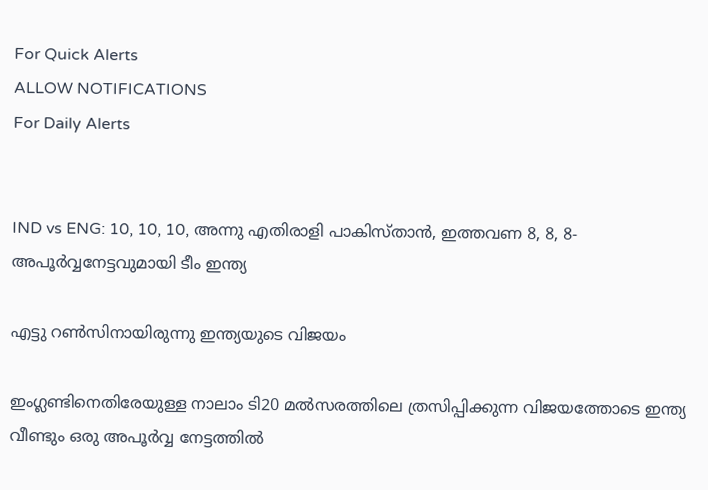For Quick Alerts
ALLOW NOTIFICATIONS
For Daily Alerts


IND vs ENG: 10, 10, 10, അന്നു എതിരാളി പാകിസ്താന്‍, ഇത്തവണ 8, 8, 8- അപൂര്‍വ്വനേട്ടവുമായി ടീം ഇന്ത്യ

എട്ടു റണ്‍സിനായിരുന്നു ഇന്ത്യയുടെ വിജയം

ഇംഗ്ലണ്ടിനെതിരേയുള്ള നാലാം ടി20 മല്‍സരത്തിലെ ത്രസിപ്പിക്കുന്ന വിജയത്തോടെ ഇന്ത്യ വീണ്ടും ഒരു അപൂര്‍വ്വ നേട്ടത്തില്‍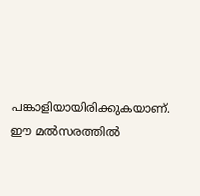പങ്കാളിയായിരിക്കുകയാണ്. ഈ മല്‍സരത്തില്‍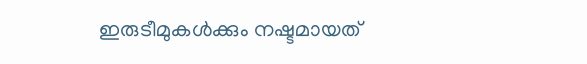ഇരുടീമുകള്‍ക്കും നഷ്ടമായത്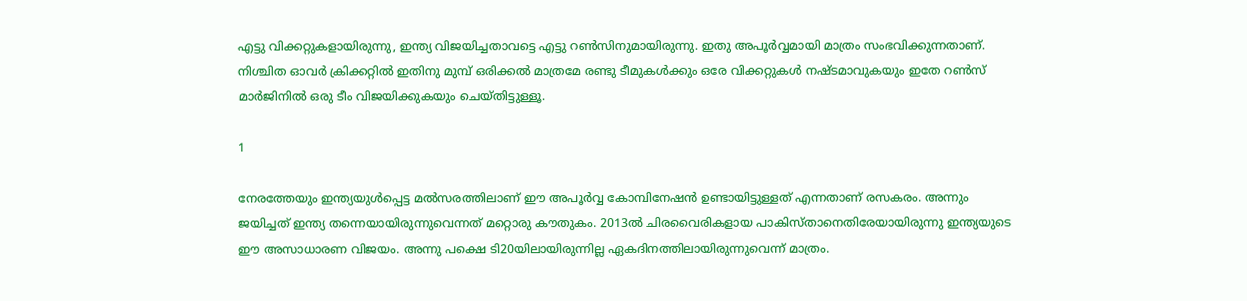എട്ടു വിക്കറ്റുകളായിരുന്നു, ഇന്ത്യ വിജയിച്ചതാവട്ടെ എട്ടു റണ്‍സിനുമായിരുന്നു. ഇതു അപൂര്‍വ്വമായി മാത്രം സംഭവിക്കുന്നതാണ്. നിശ്ചിത ഓവര്‍ ക്രിക്കറ്റില്‍ ഇതിനു മുമ്പ് ഒരിക്കല്‍ മാത്രമേ രണ്ടു ടീമുകള്‍ക്കും ഒരേ വിക്കറ്റുകള്‍ നഷ്ടമാവുകയും ഇതേ റണ്‍സ് മാര്‍ജിനില്‍ ഒരു ടീം വിജയിക്കുകയും ചെയ്തിട്ടുള്ളൂ.

1

നേരത്തേയും ഇന്ത്യയുള്‍പ്പെട്ട മല്‍സരത്തിലാണ് ഈ അപൂര്‍വ്വ കോമ്പിനേഷന്‍ ഉണ്ടായിട്ടുള്ളത് എന്നതാണ് രസകരം. അന്നും ജയിച്ചത് ഇന്ത്യ തന്നെയായിരുന്നുവെന്നത് മറ്റൊരു കൗതുകം. 2013ല്‍ ചിരവൈരികളായ പാകിസ്താനെതിരേയായിരുന്നു ഇന്ത്യയുടെ ഈ അസാധാരണ വിജയം. അന്നു പക്ഷെ ടി20യിലായിരുന്നില്ല ഏകദിനത്തിലായിരുന്നുവെന്ന് മാത്രം.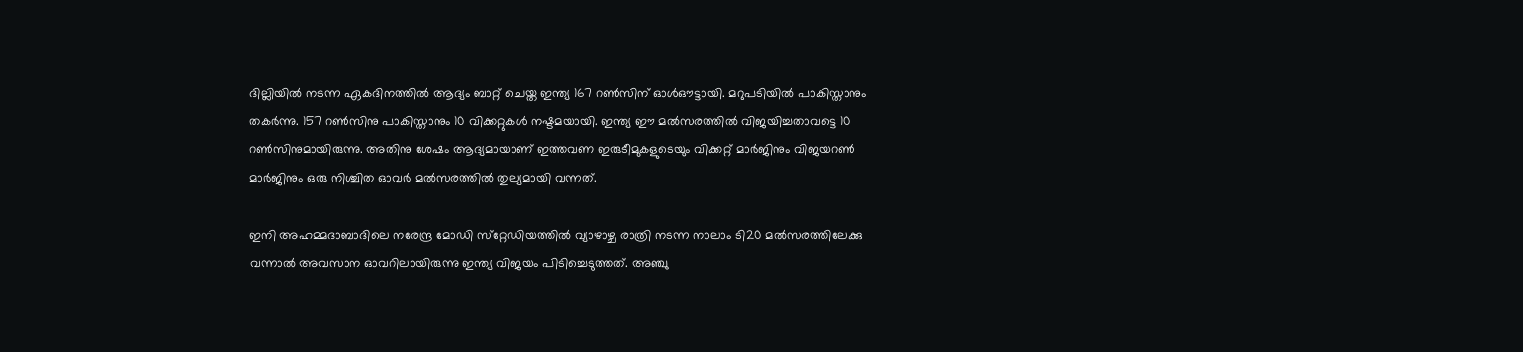ദില്ലിയില്‍ നടന്ന ഏകദിനത്തില്‍ ആദ്യം ബാറ്റ് ചെയ്ത ഇന്ത്യ 167 റണ്‍സിന് ഓള്‍ഔട്ടായി. മറുപടിയില്‍ പാകിസ്താനും തകര്‍ന്നു. 157 റണ്‍സിനു പാകിസ്താനും 10 വിക്കറ്റുകള്‍ നഷ്ടമയായി. ഇന്ത്യ ഈ മല്‍സരത്തില്‍ വിജയിച്ചതാവട്ടെ 10 റണ്‍സിനുമായിരുന്നു. അതിനു ശേഷം ആദ്യമായാണ് ഇത്തവണ ഇരുടീമുകളുടെയും വിക്കറ്റ് മാര്‍ജിനും വിജയറണ്‍ മാര്‍ജിനും ഒരു നിശ്ചിത ഓവര്‍ മല്‍സരത്തില്‍ തുല്യമായി വന്നത്.

ഇനി അഹമ്മദാബാദിലെ നരേന്ദ്ര മോഡി സ്‌റ്റേഡിയത്തില്‍ വ്യാഴാഴ്ച രാത്രി നടന്ന നാലാം ടി20 മല്‍സരത്തിലേക്കു വന്നാല്‍ അവസാന ഓവറിലായിരുന്നു ഇന്ത്യ വിജയം പിടിച്ചെടുത്തത്. അഞ്ചു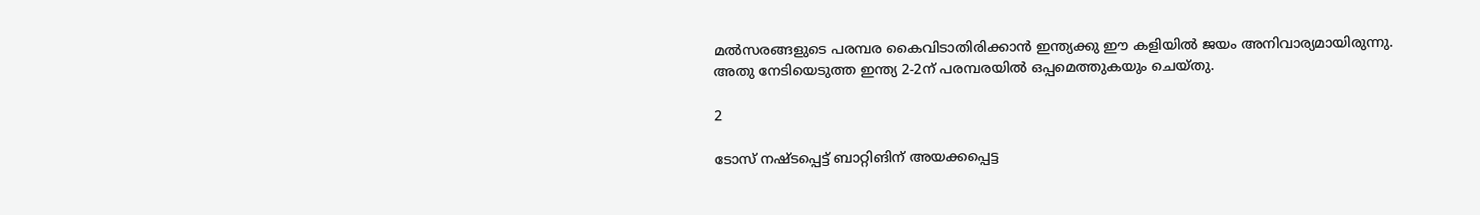മല്‍സരങ്ങളുടെ പരമ്പര കൈവിടാതിരിക്കാന്‍ ഇന്ത്യക്കു ഈ കളിയില്‍ ജയം അനിവാര്യമായിരുന്നു. അതു നേടിയെടുത്ത ഇന്ത്യ 2-2ന് പരമ്പരയില്‍ ഒപ്പമെത്തുകയും ചെയ്തു.

2

ടോസ് നഷ്ടപ്പെട്ട് ബാറ്റിങിന് അയക്കപ്പെട്ട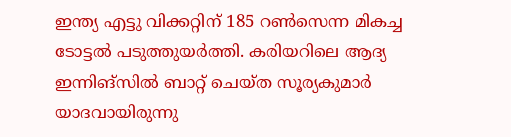ഇന്ത്യ എട്ടു വിക്കറ്റിന് 185 റണ്‍സെന്ന മികച്ച ടോട്ടല്‍ പടുത്തുയര്‍ത്തി. കരിയറിലെ ആദ്യ ഇന്നിങ്‌സില്‍ ബാറ്റ് ചെയ്ത സൂര്യകുമാര്‍ യാദവായിരുന്നു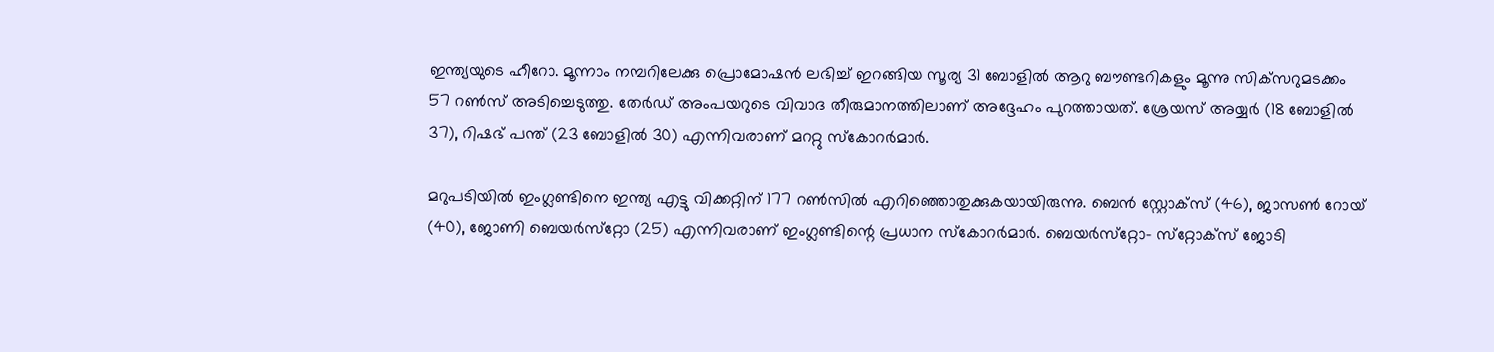ഇന്ത്യയുടെ ഹീറോ. മൂന്നാം നമ്പറിലേക്കു പ്രൊമോഷന്‍ ലഭിച്ച് ഇറങ്ങിയ സൂര്യ 31 ബോളില്‍ ആറു ബൗണ്ടറികളും മൂന്നു സിക്‌സറുമടക്കം 57 റണ്‍സ് അടിച്ചെടുത്തു. തേര്‍ഡ് അംപയറുടെ വിവാദ തീരുമാനത്തിലാണ് അദ്ദേഹം പുറത്തായത്. ശ്രേയസ് അയ്യര്‍ (18 ബോളില്‍ 37), റിഷഭ് പന്ത് (23 ബോളില്‍ 30) എന്നിവരാണ് മററ്റു സ്‌കോറര്‍മാര്‍.

മറുപടിയില്‍ ഇംഗ്ലണ്ടിനെ ഇന്ത്യ എട്ടു വിക്കറ്റിന് 177 റണ്‍സില്‍ എറിഞ്ഞൊതുക്കുകയായിരുന്നു. ബെന്‍ സ്റ്റോക്‌സ് (46), ജാസണ്‍ റോയ് (40), ജോണി ബെയര്‍സ്‌റ്റോ (25) എന്നിവരാണ് ഇംഗ്ലണ്ടിന്റെ പ്രധാന സ്‌കോറര്‍മാര്‍. ബെയര്‍സ്‌റ്റോ- സ്‌റ്റോക്‌സ് ജോടി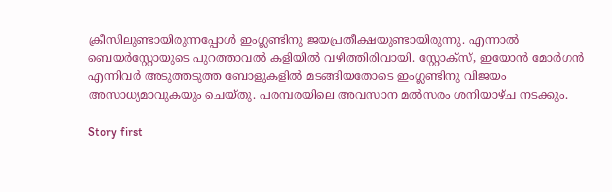ക്രീസിലുണ്ടായിരുന്നപ്പോള്‍ ഇംഗ്ലണ്ടിനു ജയപ്രതീക്ഷയുണ്ടായിരുന്നു. എന്നാല്‍ ബെയര്‍‌സ്റ്റോയുടെ പുറത്താവല്‍ കളിയില്‍ വഴിത്തിരിവായി. സ്റ്റോക്‌സ്, ഇയോന്‍ മോര്‍ഗന്‍ എന്നിവര്‍ അടുത്തടുത്ത ബോളുകളില്‍ മടങ്ങിയതോടെ ഇംഗ്ലണ്ടിനു വിജയം അസാധ്യമാവുകയും ചെയ്തു. പരമ്പരയിലെ അവസാന മല്‍സരം ശനിയാഴ്ച നടക്കും.

Story first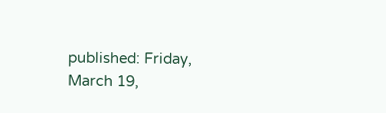published: Friday, March 19,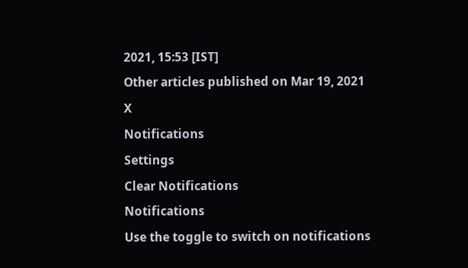2021, 15:53 [IST]
Other articles published on Mar 19, 2021
X
Notifications
Settings
Clear Notifications
Notifications
Use the toggle to switch on notifications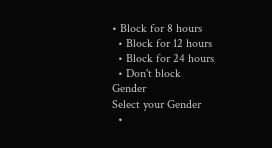• Block for 8 hours
  • Block for 12 hours
  • Block for 24 hours
  • Don't block
Gender
Select your Gender
  •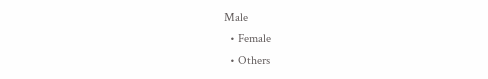Male
  • Female
  • Others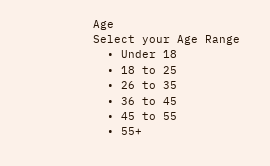Age
Select your Age Range
  • Under 18
  • 18 to 25
  • 26 to 35
  • 36 to 45
  • 45 to 55
  • 55+